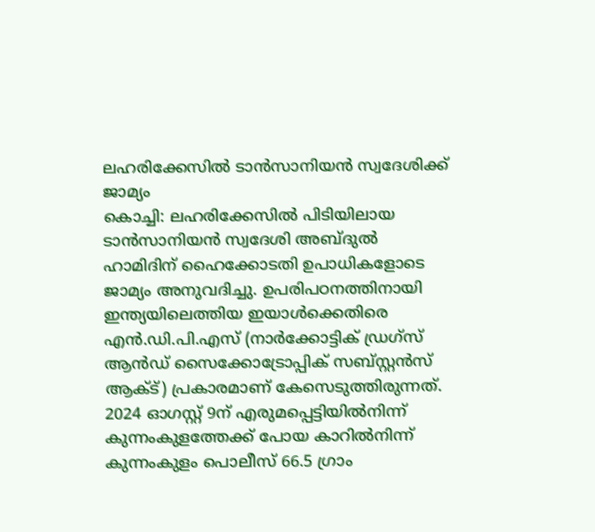ലഹരിക്കേസിൽ ടാൻസാനിയൻ സ്വദേശിക്ക് ജാമ്യം
കൊച്ചി: ലഹരിക്കേസിൽ പിടിയിലായ ടാൻസാനിയൻ സ്വദേശി അബ്ദുൽ ഹാമിദിന് ഹൈക്കോടതി ഉപാധികളോടെ ജാമ്യം അനുവദിച്ചു. ഉപരിപഠനത്തിനായി ഇന്ത്യയിലെത്തിയ ഇയാൾക്കെതിരെ എൻ.ഡി.പി.എസ് (നാർക്കോട്ടിക് ഡ്രഗ്സ് ആൻഡ് സൈക്കോട്രോപ്പിക് സബ്സ്റ്റൻസ് ആക്ട്) പ്രകാരമാണ് കേസെടുത്തിരുന്നത്.
2024 ഓഗസ്റ്റ് 9ന് എരുമപ്പെട്ടിയിൽനിന്ന് കുന്നംകുളത്തേക്ക് പോയ കാറിൽനിന്ന് കുന്നംകുളം പൊലീസ് 66.5 ഗ്രാം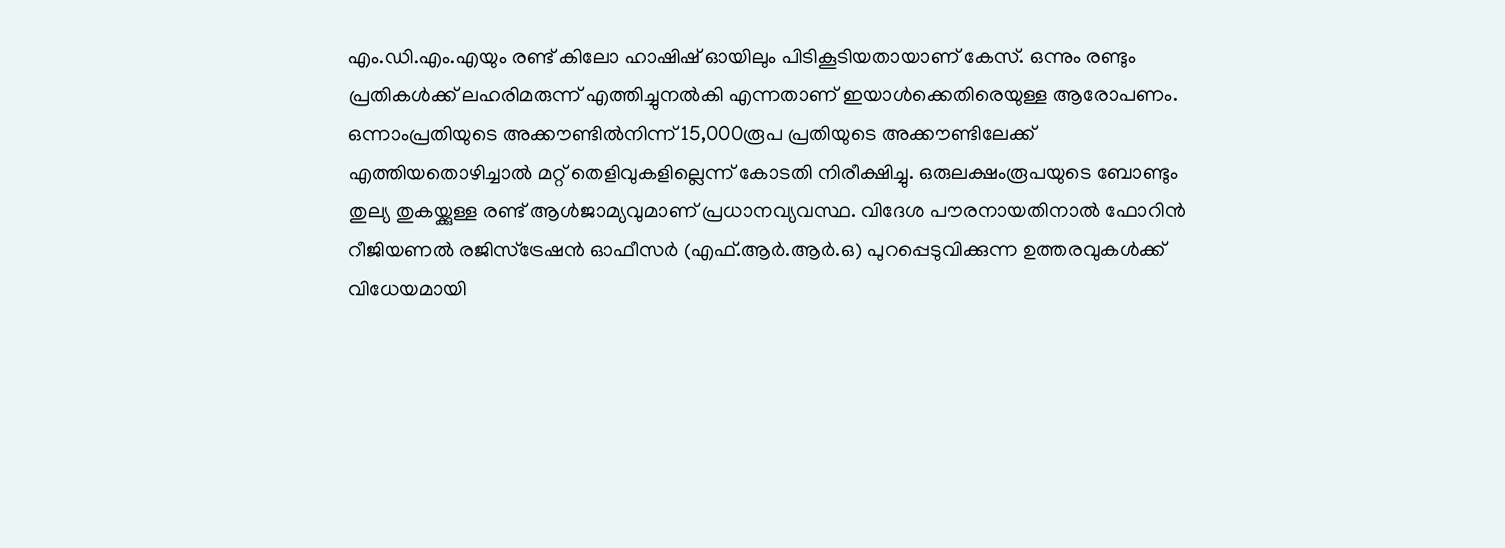എം.ഡി.എം.എയും രണ്ട് കിലോ ഹാഷിഷ് ഓയിലും പിടികൂടിയതായാണ് കേസ്. ഒന്നും രണ്ടും പ്രതികൾക്ക് ലഹരിമരുന്ന് എത്തിച്ചുനൽകി എന്നതാണ് ഇയാൾക്കെതിരെയുള്ള ആരോപണം. ഒന്നാംപ്രതിയുടെ അക്കൗണ്ടിൽനിന്ന് 15,000രൂപ പ്രതിയുടെ അക്കൗണ്ടിലേക്ക് എത്തിയതൊഴിച്ചാൽ മറ്റ് തെളിവുകളില്ലെന്ന് കോടതി നിരീക്ഷിച്ചു. ഒരുലക്ഷംരൂപയുടെ ബോണ്ടും തുല്യ തുകയ്ക്കുള്ള രണ്ട് ആൾജാമ്യവുമാണ് പ്രധാനവ്യവസ്ഥ. വിദേശ പൗരനായതിനാൽ ഫോറിൻ റീജിയണൽ രജിസ്ട്രേഷൻ ഓഫീസർ (എഫ്.ആർ.ആർ.ഒ) പുറപ്പെടുവിക്കുന്ന ഉത്തരവുകൾക്ക് വിധേയമായി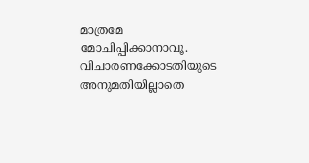മാത്രമേ മോചിപ്പിക്കാനാവൂ. വിചാരണക്കോടതിയുടെ അനുമതിയില്ലാതെ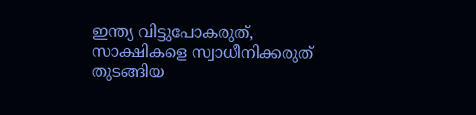ഇന്ത്യ വിട്ടുപോകരുത്, സാക്ഷികളെ സ്വാധീനിക്കരുത് തുടങ്ങിയ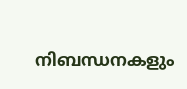നിബന്ധനകളും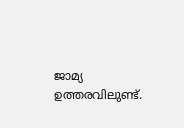ജാമ്യ ഉത്തരവിലുണ്ട്.